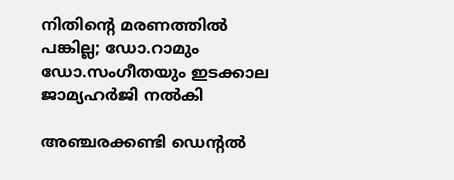നിതിന്റെ മരണത്തില്‍ പങ്കില്ല; ഡോ.റാമും ഡോ.സംഗീതയും ഇടക്കാല ജാമ്യഹര്‍ജി നല്‍കി

അഞ്ചരക്കണ്ടി ഡെന്റല്‍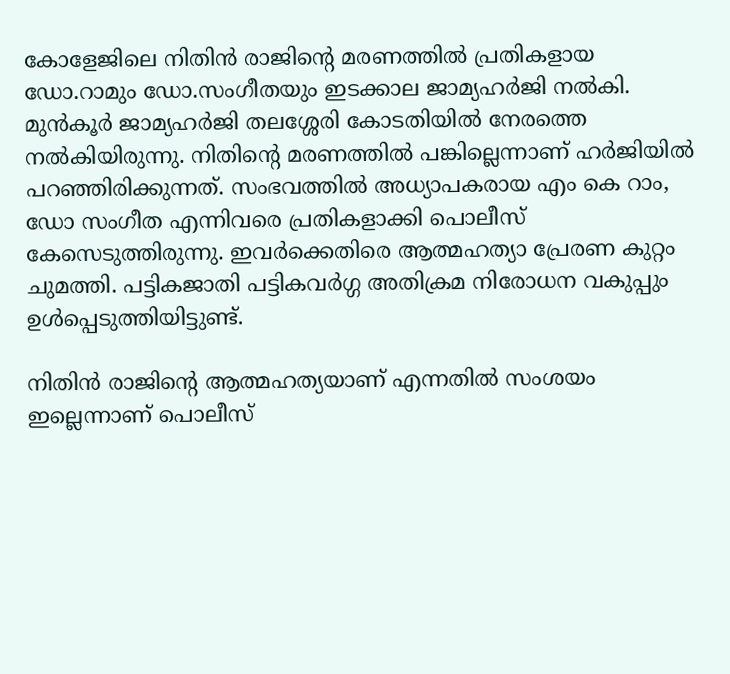കോളേജിലെ നിതിന്‍ രാജിന്റെ മരണത്തില്‍ പ്രതികളായ ഡോ.റാമും ഡോ.സംഗീതയും ഇടക്കാല ജാമ്യഹര്‍ജി നല്‍കി. മുന്‍കൂര്‍ ജാമ്യഹര്‍ജി തലശ്ശേരി കോടതിയില്‍ നേരത്തെ നല്‍കിയിരുന്നു. നിതിന്റെ മരണത്തില്‍ പങ്കില്ലെന്നാണ് ഹര്‍ജിയില്‍ പറഞ്ഞിരിക്കുന്നത്. സംഭവത്തില്‍ അധ്യാപകരായ എം കെ റാം, ഡോ സംഗീത എന്നിവരെ പ്രതികളാക്കി പൊലീസ് കേസെടുത്തിരുന്നു. ഇവര്‍ക്കെതിരെ ആത്മഹത്യാ പ്രേരണ കുറ്റം ചുമത്തി. പട്ടികജാതി പട്ടികവര്‍ഗ്ഗ അതിക്രമ നിരോധന വകുപ്പും ഉള്‍പ്പെടുത്തിയിട്ടുണ്ട്.

നിതിന്‍ രാജിന്റെ ആത്മഹത്യയാണ് എന്നതില്‍ സംശയം ഇല്ലെന്നാണ് പൊലീസ്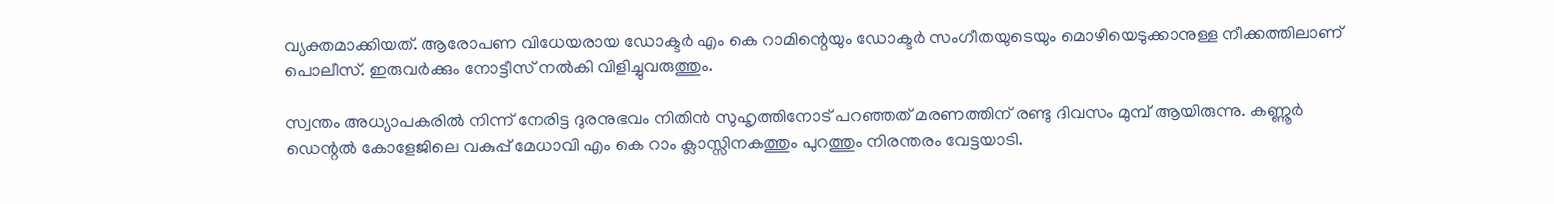വ്യക്തമാക്കിയത്. ആരോപണ വിധേയരായ ഡോക്ടര്‍ എം കെ റാമിന്റെയും ഡോക്ടര്‍ സംഗീതയുടെയും മൊഴിയെടുക്കാനുള്ള നീക്കത്തിലാണ് പൊലീസ്. ഇരുവര്‍ക്കും നോട്ടീസ് നല്‍കി വിളിച്ചുവരുത്തും.

സ്വന്തം അധ്യാപകരില്‍ നിന്ന് നേരിട്ട ദുരനുഭവം നിതിന്‍ സുഹൃത്തിനോട് പറഞ്ഞത് മരണത്തിന് രണ്ടു ദിവസം മുമ്പ് ആയിരുന്നു. കണ്ണൂര്‍ ഡെന്റല്‍ കോളേജിലെ വകുപ്പ് മേധാവി എം കെ റാം ക്ലാസ്സിനകത്തും പുറത്തും നിരന്തരം വേട്ടയാടി.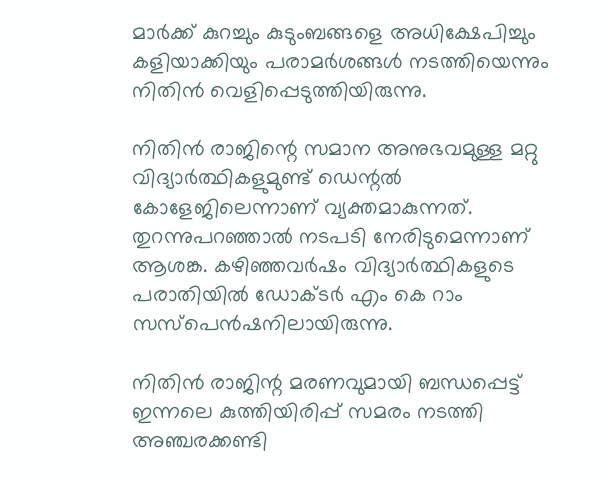മാര്‍ക്ക് കുറച്ചും കുടുംബങ്ങളെ അധിക്ഷേപിച്ചും കളിയാക്കിയും പരാമര്‍ശങ്ങള്‍ നടത്തിയെന്നും നിതിന്‍ വെളിപ്പെടുത്തിയിരുന്നു.

നിതിന്‍ രാജിന്റെ സമാന അനുഭവമുള്ള മറ്റു വിദ്യാര്‍ത്ഥികളുമുണ്ട് ഡെന്റല്‍ കോളേജിലെന്നാണ് വ്യക്തമാകുന്നത്. തുറന്നുപറഞ്ഞാല്‍ നടപടി നേരിടുമെന്നാണ് ആശങ്ക. കഴിഞ്ഞവര്‍ഷം വിദ്യാര്‍ത്ഥികളുടെ പരാതിയില്‍ ഡോക്ടര്‍ എം കെ റാം സസ്‌പെന്‍ഷനിലായിരുന്നു.

നിതിന്‍ രാജിന്റ മരണവുമായി ബന്ധപ്പെട്ട് ഇന്നലെ കുത്തിയിരിപ്പ് സമരം നടത്തി അഞ്ചരക്കണ്ടി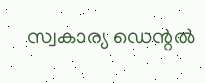സ്വകാര്യ ഡെന്റല്‍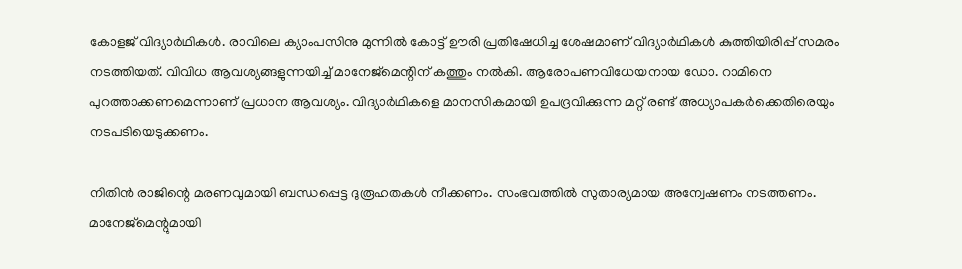കോളജ് വിദ്യാര്‍ഥികള്‍. രാവിലെ ക്യാംപസിനു മുന്നില്‍ കോട്ട് ഊരി പ്രതിഷേധിച്ച ശേഷമാണ് വിദ്യാര്‍ഥികള്‍ കുത്തിയിരിപ്പ് സമരം നടത്തിയത്. വിവിധ ആവശ്യങ്ങളുന്നയിച്ച് മാനേജ്‌മെന്റിന് കത്തും നല്‍കി. ആരോപണവിധേയനായ ഡോ. റാമിനെ പുറത്താക്കണമെന്നാണ് പ്രധാന ആവശ്യം. വിദ്യാര്‍ഥികളെ മാനസികമായി ഉപദ്രവിക്കുന്ന മറ്റ് രണ്ട് അധ്യാപകര്‍ക്കെതിരെയും നടപടിയെടുക്കണം.

നിതിന്‍ രാജിന്റെ മരണവുമായി ബന്ധപ്പെട്ട ദുരൂഹതകള്‍ നീക്കണം. സംഭവത്തില്‍ സുതാര്യമായ അന്വേഷണം നടത്തണം. മാനേജ്‌മെന്റുമായി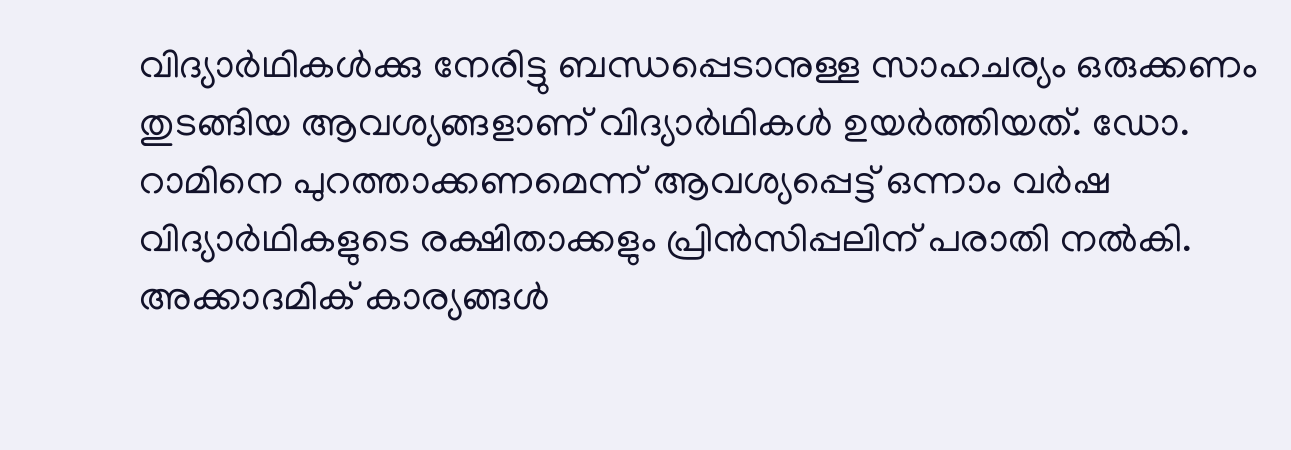വിദ്യാര്‍ഥികള്‍ക്കു നേരിട്ടു ബന്ധപ്പെടാനുള്ള സാഹചര്യം ഒരുക്കണം തുടങ്ങിയ ആവശ്യങ്ങളാണ് വിദ്യാര്‍ഥികള്‍ ഉയര്‍ത്തിയത്. ഡോ. റാമിനെ പുറത്താക്കണമെന്ന് ആവശ്യപ്പെട്ട് ഒന്നാം വര്‍ഷ വിദ്യാര്‍ഥികളുടെ രക്ഷിതാക്കളും പ്രിന്‍സിപ്പലിന് പരാതി നല്‍കി. അക്കാദമിക് കാര്യങ്ങള്‍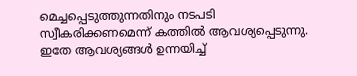മെച്ചപ്പെടുത്തുന്നതിനും നടപടി സ്വീകരിക്കണമെന്ന് കത്തില്‍ ആവശ്യപ്പെടുന്നു. ഇതേ ആവശ്യങ്ങള്‍ ഉന്നയിച്ച്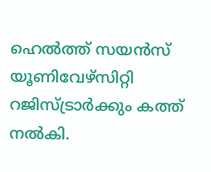ഹെല്‍ത്ത് സയന്‍സ് യൂണിവേഴ്‌സിറ്റി റജിസ്ട്രാര്‍ക്കും കത്ത് നല്‍കി.